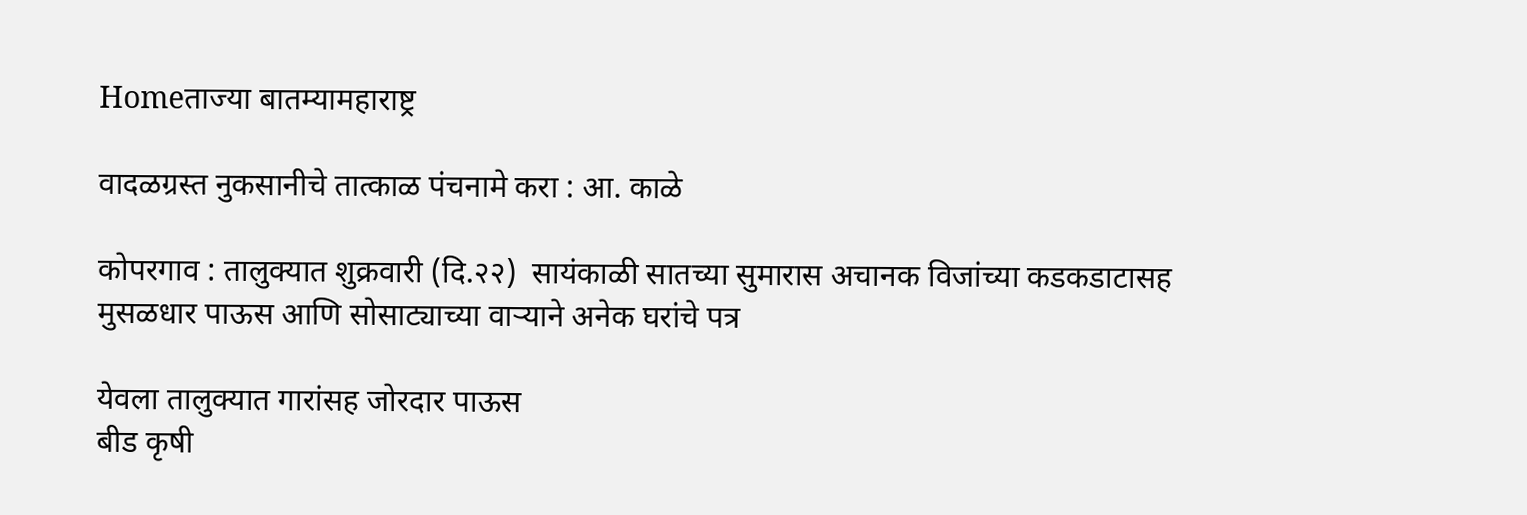Homeताज्या बातम्यामहाराष्ट्र

वादळग्रस्त नुकसानीचे तात्काळ पंचनामे करा : आ. काळे

कोपरगाव : तालुक्यात शुक्रवारी (दि.२२)  सायंकाळी सातच्या सुमारास अचानक विजांच्या कडकडाटासह मुसळधार पाऊस आणि सोसाट्याच्या वाऱ्याने अनेक घरांचे पत्र

येवला तालुक्यात गारांसह जोरदार पाऊस
बीड कृषी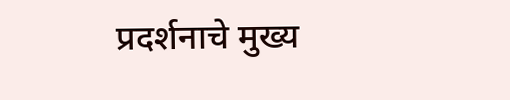प्रदर्शनाचे मुख्य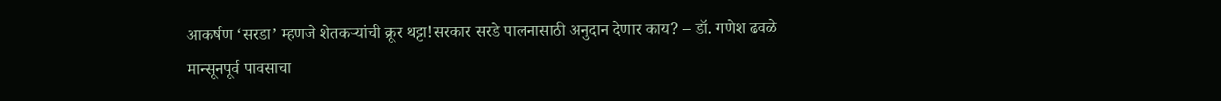आकर्षण ‘सरडा’ म्हणजे शेतकर्‍यांची क्रूर थट्टा!सरकार सरडे पालनासाठी अनुदान देणार काय? – डॉ. गणेश ढवळे
मान्सूनपूर्व पावसाचा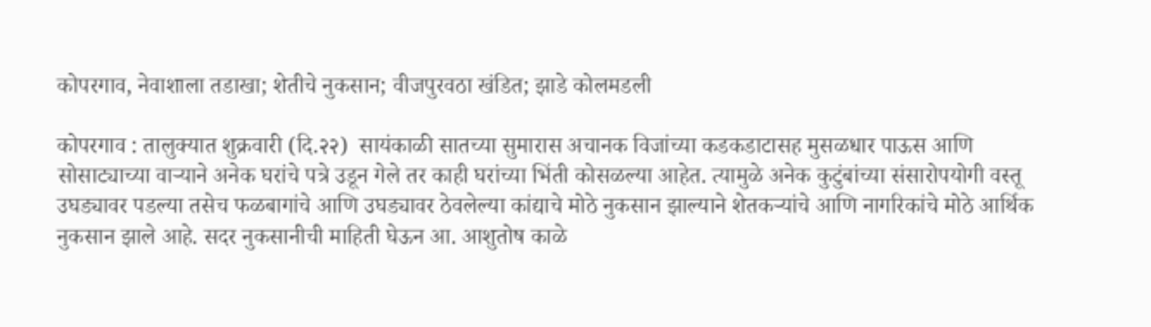कोपरगाव, नेवाशाला तडाखा; शेतीचे नुकसान; वीजपुरवठा खंडित; झाडे कोलमडली

कोपरगाव : तालुक्यात शुक्रवारी (दि.२२)  सायंकाळी सातच्या सुमारास अचानक विजांच्या कडकडाटासह मुसळधार पाऊस आणि सोसाट्याच्या वाऱ्याने अनेक घरांचे पत्रे उडून गेले तर काही घरांच्या भिंती कोसळल्या आहेत. त्यामुळे अनेक कुटुंबांच्या संसारोपयोगी वस्तू उघड्यावर पडल्या तसेच फळबागांचे आणि उघड्यावर ठेवलेल्या कांद्याचे मोठे नुकसान झाल्याने शेतकऱ्यांचे आणि नागरिकांचे मोठे आर्थिक नुकसान झाले आहे. सदर नुकसानीची माहिती घेऊन आ. आशुतोष काळे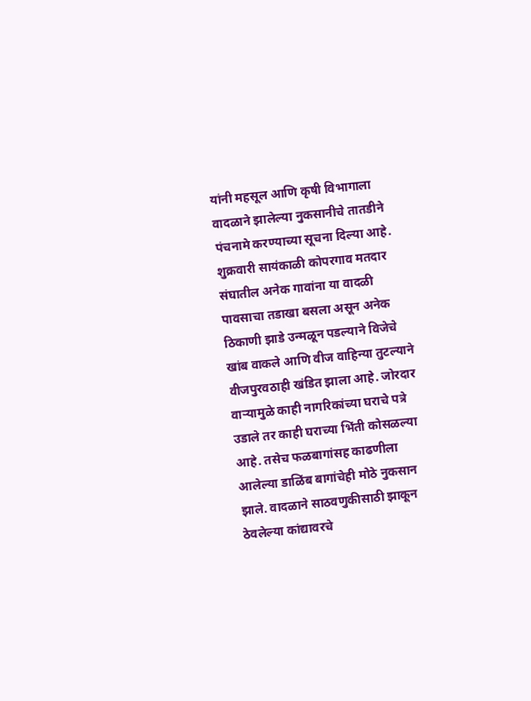यांनी महसूल आणि कृषी विभागाला वादळाने झालेल्या नुकसानीचे तातडीने पंचनामे करण्याच्या सूचना दिल्या आहे.
शुक्रवारी सायंकाळी कोपरगाव मतदार संघातील अनेक गावांना या वादळी पावसाचा तडाखा बसला असून अनेक ठिकाणी झाडे उन्मळून पडल्याने विजेचे खांब वाकले आणि वीज वाहिन्या तुटल्याने वीजपुरवठाही खंडित झाला आहे. जोरदार वाऱ्यामुळे काही नागरिकांच्या घराचे पत्रे उडाले तर काही घराच्या भिंती कोसळल्या आहे. तसेच फळबागांसह काढणीला आलेल्या डाळिंब बागांचेही मोठे नुकसान झाले. वादळाने साठवणुकीसाठी झाकून ठेवलेल्या कांद्यावरचे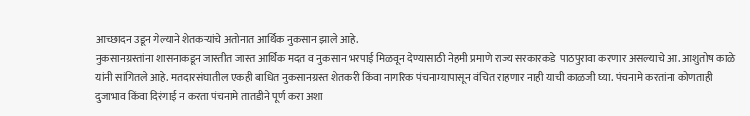आच्छादन उडून गेल्याने शेतकऱ्यांचे अतोनात आर्थिक नुकसान झाले आहे.
नुकसानग्रस्तांना शासनाकडून जास्तीत जास्त आर्थिक मदत व नुकसान भरपाई मिळवून देण्यासाठी नेहमी प्रमाणे राज्य सरकारकडे  पाठपुरावा करणार असल्याचे आ. आशुतोष काळे यांनी सांगितले आहे. मतदारसंघातील एकही बाधित नुकसानग्रस्त शेतकरी किंवा नागरिक पंचनाम्यापासून वंचित राहणार नाही याची काळजी घ्या. पंचनामे करतांना कोणताही दुजाभाव किंवा दिरंगाई न करता पंचनामे तातडीने पूर्ण करा अशा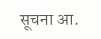सूचना आ.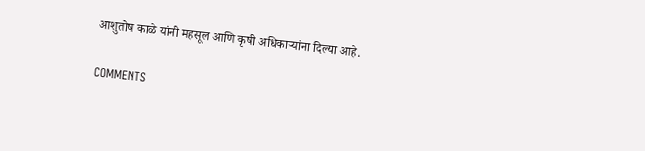आशुतोष काळे यांनी महसूल आणि कृषी अधिकाऱ्यांना दिल्या आहे.

COMMENTS